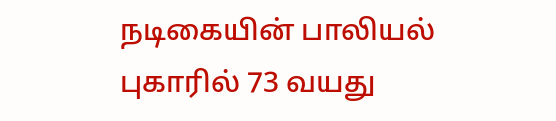நடிகையின் பாலியல் புகாரில் 73 வயது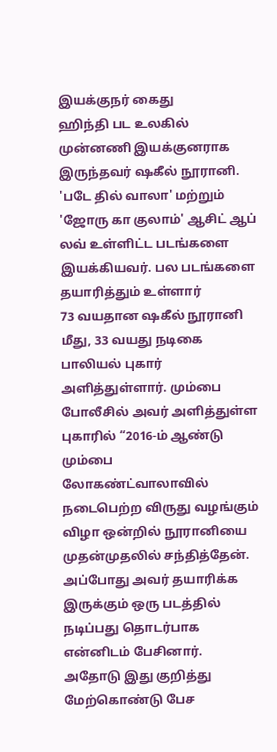இயக்குநர் கைது
ஹிந்தி பட உலகில் முன்னணி இயக்குனராக இருந்தவர் ஷகீல் நூரானி. 'படே தில் வாலா' மற்றும் 'ஜோரு கா குலாம்' ஆசிட் ஆப் லவ் உள்ளிட்ட படங்களை இயக்கியவர். பல படங்களை தயாரித்தும் உள்ளார்
73 வயதான ஷகீல் நூரானி மீது, 33 வயது நடிகை பாலியல் புகார் அளித்துள்ளார். மும்பை போலீசில் அவர் அளித்துள்ள புகாரில் “2016-ம் ஆண்டு மும்பை லோகண்ட்வாலாவில் நடைபெற்ற விருது வழங்கும் விழா ஒன்றில் நூரானியை முதன்முதலில் சந்தித்தேன். அப்போது அவர் தயாரிக்க இருக்கும் ஒரு படத்தில் நடிப்பது தொடர்பாக என்னிடம் பேசினார். அதோடு இது குறித்து மேற்கொண்டு பேச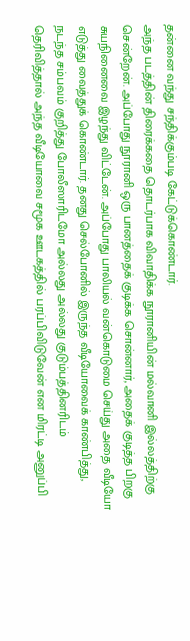தன்னை வந்து சந்திக்கும்படி கேட்டுக்கொண்டார்.
அந்த படத்தின் திரைக்கதை தொடர்பாக விவாதிக்க நூரானியின் மல்வானி இல்லத்திற்கு சென்றேன். அப்போது நூரானி ஒரு பானத்தைக் குடிக்க சொன்னார், அதைக் குடித்த பிறகு சுயநினைவை இழந்து விட்டேன். அப்போது பாலியல் வன்கொடுமை செய்து அதை வீடியோ எடுத்து வைத்துக் கொண்டார். தனது செல்போனில் இருந்த வீடியோவைக் காண்பித்து, நடந்த சம்பவம் குறித்து போலீஸாரிடமோ அல்லது அல்லது குடும்பத்தினரிடம் தெரிவித்தால் அந்த வீடியோவை சமூக ஊடகத்தில் பரப்பிவிடுவேன் என மிரட்டி அனுப்பி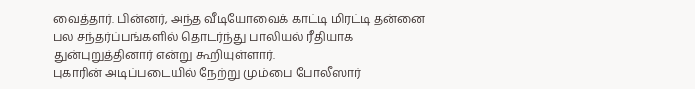வைத்தார். பின்னர், அந்த வீடியோவைக் காட்டி மிரட்டி தன்னை பல சந்தர்ப்பங்களில் தொடர்ந்து பாலியல் ரீதியாக துன்புறுத்தினார் என்று கூறியுள்ளார்.
புகாரின் அடிப்படையில் நேற்று மும்பை போலீஸார்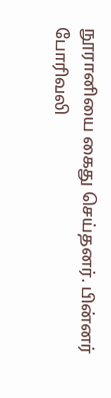நூரானியை கைது செய்தனர். பின்னர் போரிவலி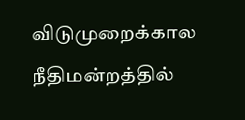விடுமுறைக்கால நீதிமன்றத்தில்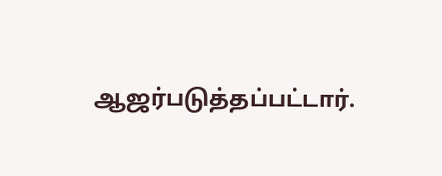ஆஜர்படுத்தப்பட்டார்.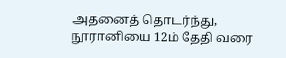அதனைத் தொடர்ந்து, நூரானியை 12ம் தேதி வரை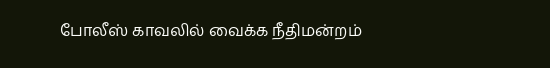போலீஸ் காவலில் வைக்க நீதிமன்றம்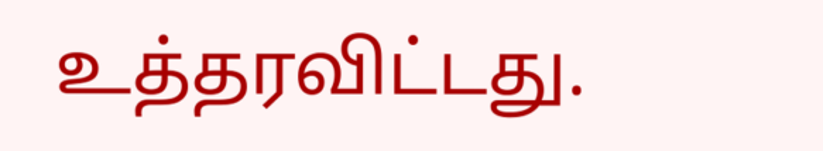உத்தரவிட்டது.